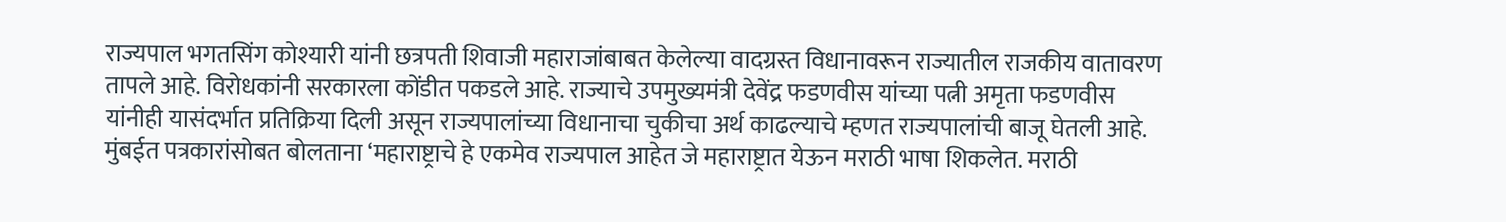राज्यपाल भगतसिंग कोश्यारी यांनी छत्रपती शिवाजी महाराजांबाबत केलेल्या वादग्रस्त विधानावरून राज्यातील राजकीय वातावरण तापले आहे. विरोधकांनी सरकारला कोंडीत पकडले आहे. राज्याचे उपमुख्यमंत्री देवेंद्र फडणवीस यांच्या पत्नी अमृता फडणवीस यांनीही यासंदर्भात प्रतिक्रिया दिली असून राज्यपालांच्या विधानाचा चुकीचा अर्थ काढल्याचे म्हणत राज्यपालांची बाजू घेतली आहे.
मुंबईत पत्रकारांसोबत बोलताना ‘महाराष्ट्राचे हे एकमेव राज्यपाल आहेत जे महाराष्ट्रात येऊन मराठी भाषा शिकलेत. मराठी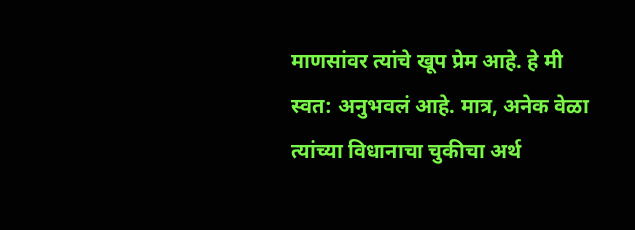माणसांवर त्यांचे खूप प्रेम आहे. हे मी स्वत: अनुभवलं आहे. मात्र, अनेक वेळा त्यांच्या विधानाचा चुकीचा अर्थ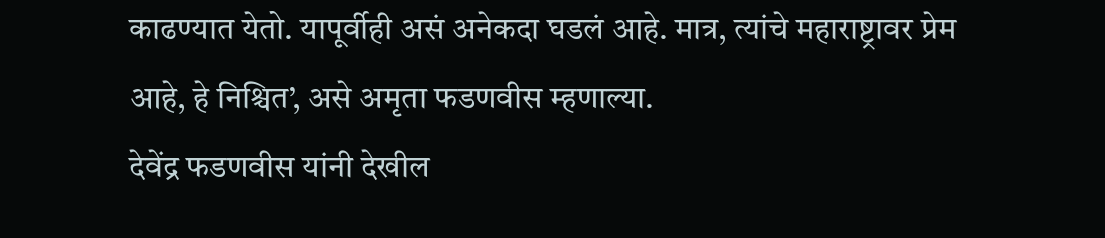काढण्यात येतो. यापूर्वीही असं अनेकदा घडलं आहे. मात्र, त्यांचे महाराष्ट्रावर प्रेम आहे, हे निश्चित’, असे अमृता फडणवीस म्हणाल्या.
देवेंद्र फडणवीस यांनी देखील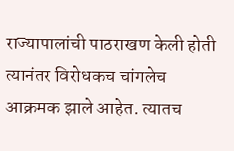राज्यापालांची पाठराखण केली होती त्यानंतर विरोधकच चांगलेच आक्रमक झाले आहेत. त्यातच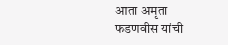आता अमृता फडणवीस यांची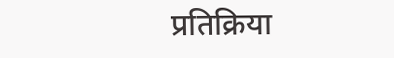प्रतिक्रिया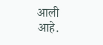आली आहे.